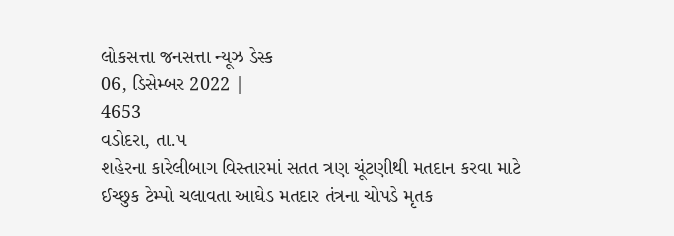લોકસત્તા જનસત્તા ન્યૂઝ ડેસ્ક
06, ડિસેમ્બર 2022 |
4653
વડોદરા, તા.૫
શહેરના કારેલીબાગ વિસ્તારમાં સતત ત્રણ ચૂંટણીથી મતદાન કરવા માટે ઈચ્છુક ટેમ્પો ચલાવતા આઘેડ મતદાર તંત્રના ચોપડે મૃતક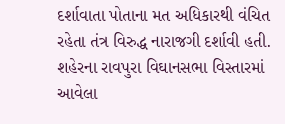દર્શાવાતા પોતાના મત અધિકારથી વંચિત રહેતા તંત્ર વિરુદ્ધ નારાજગી દર્શાવી હતી. શહેરના રાવપુરા વિઘાનસભા વિસ્તારમાં આવેલા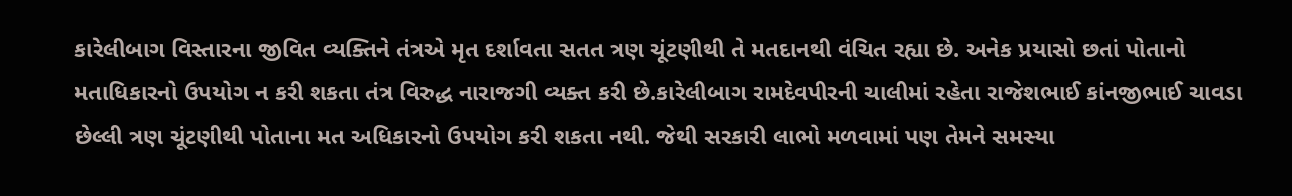કારેલીબાગ વિસ્તારના જીવિત વ્યક્તિને તંત્રએ મૃત દર્શાવતા સતત ત્રણ ચૂંટણીથી તે મતદાનથી વંચિત રહ્યા છે. અનેક પ્રયાસો છતાં પોતાનો મતાધિકારનો ઉપયોગ ન કરી શકતા તંત્ર વિરુદ્ધ નારાજગી વ્યક્ત કરી છે.કારેલીબાગ રામદેવપીરની ચાલીમાં રહેતા રાજેશભાઈ કાંનજીભાઈ ચાવડા છેલ્લી ત્રણ ચૂંટણીથી પોતાના મત અધિકારનો ઉપયોગ કરી શકતા નથી. જેથી સરકારી લાભો મળવામાં પણ તેમને સમસ્યા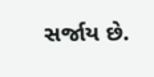સર્જાય છે.